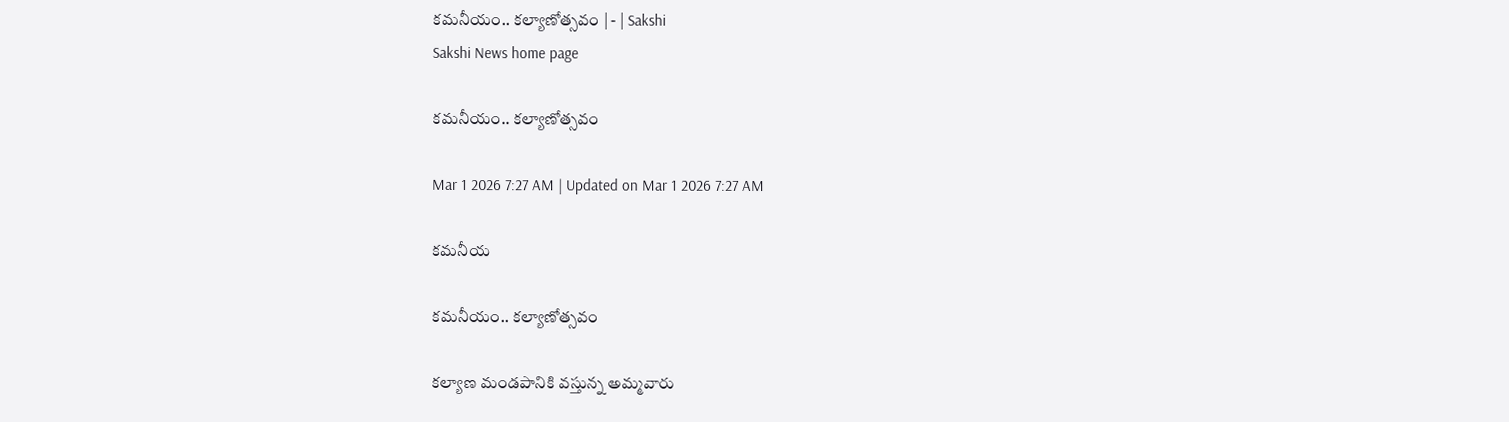కమనీయం.. కల్యాణోత్సవం | - | Sakshi
Sakshi News home page

కమనీయం.. కల్యాణోత్సవం

Mar 1 2026 7:27 AM | Updated on Mar 1 2026 7:27 AM

కమనీయ

కమనీయం.. కల్యాణోత్సవం

కల్యాణ మండపానికి వస్తున్న అమ్మవారు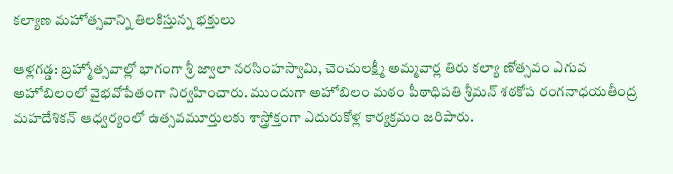కల్యాణ మహోత్సవాన్ని తిలకిస్తున్న భక్తులు

ఆళ్లగడ్డ: బ్రహ్మోత్సవాల్లో భాగంగా శ్రీ జ్వాలా నరసింహస్వామి, చెంచులక్ష్మీ అమ్మవార్ల తిరు కల్యా ణోత్సవం ఎగువ అహోబిలంలో వైభవోపేతంగా నిర్వహించారు. ముందుగా అహోబిలం మఠం పీఠాధిపతి శ్రీమన్‌ శఠకోప రంగనాధయతీంద్ర మహదేశికన్‌ ఆధ్వర్యంలో ఉత్సవమూర్తులకు శాస్త్రోక్తంగా ఎదురుకోళ్ల కార్యక్రమం జరిపారు.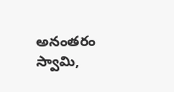అనంతరం స్వామి,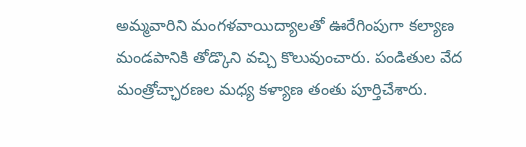అమ్మవారిని మంగళవాయిద్యాలతో ఊరేగింపుగా కల్యాణ మండపానికి తోడ్కొని వచ్చి కొలువుంచారు. పండితుల వేద మంత్రోచ్ఛారణల మధ్య కళ్యాణ తంతు పూర్తిచేశారు.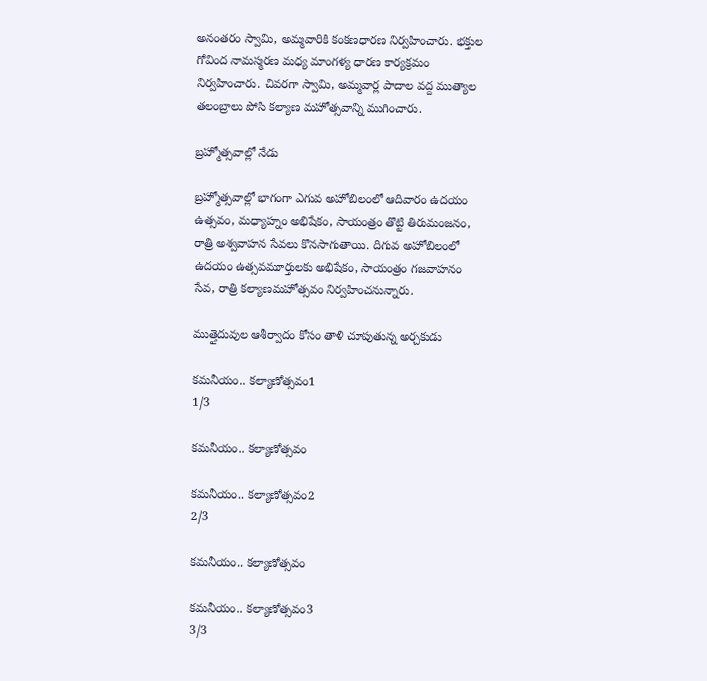అనంతరం స్వామి, అమ్మవారికి కంకణధారణ నిర్వహించారు. భక్తుల గోవింద నామస్మరణ మధ్య మాంగళ్య ధారణ కార్యక్రమం నిర్వహించారు. చివరగా స్వామి, అమ్మవార్ల పాదాల వద్ద ముత్యాల తలంబ్రాలు పోసి కల్యాణ మహోత్సవాన్ని ముగించారు.

బ్రహ్మోత్సవాల్లో నేడు

బ్రహ్మోత్సవాల్లో భాగంగా ఎగువ అహోబిలంలో ఆదివారం ఉదయం ఉత్సవం, మధ్యాహ్నం అభిషేకం, సాయంత్రం తొట్టి తిరుమంజనం, రాత్రి అశ్వవాహన సేవలు కొనసాగుతాయి. దిగువ అహోబిలంలో ఉదయం ఉత్సవమూర్తులకు అభిషేకం, సాయంత్రం గజవాహనం సేవ, రాత్రి కల్యాణమహోత్సవం నిర్వహించనున్నారు.

ముత్తైదువుల ఆశీర్వాదం కోసం తాళి చూపుతున్న అర్చకుడు

కమనీయం.. కల్యాణోత్సవం1
1/3

కమనీయం.. కల్యాణోత్సవం

కమనీయం.. కల్యాణోత్సవం2
2/3

కమనీయం.. కల్యాణోత్సవం

కమనీయం.. కల్యాణోత్సవం3
3/3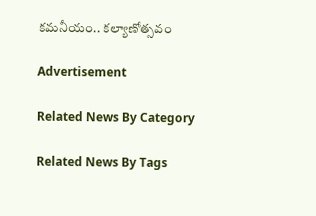కమనీయం.. కల్యాణోత్సవం

Advertisement

Related News By Category

Related News By Tags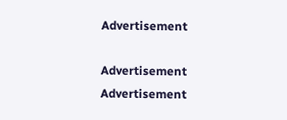Advertisement

Advertisement
Advertisement